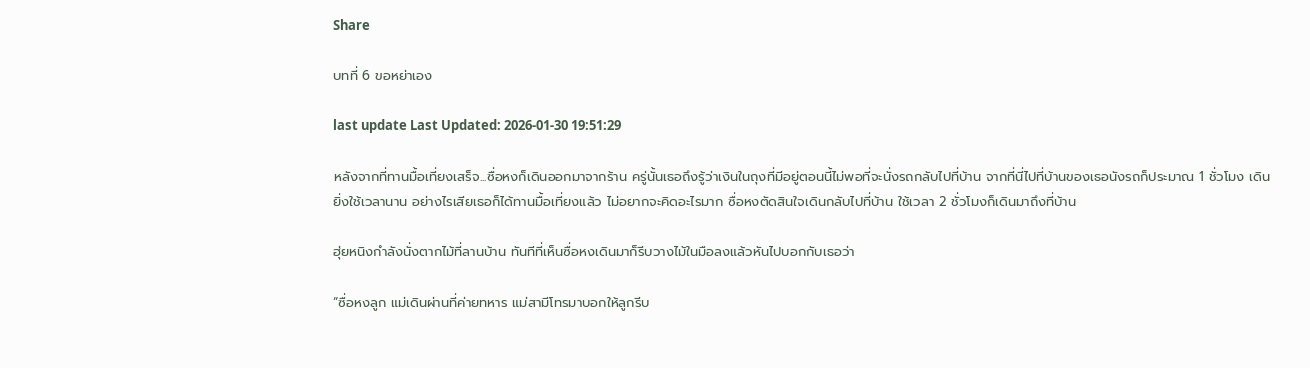Share

บทที่ 6 ขอหย่าเอง

last update Last Updated: 2026-01-30 19:51:29

หลังจากที่ทานมื้อเที่ยงเสร็จ...ซื่อหงก็เดินออกมาจากร้าน ครู่นั้นเธอถึงรู้ว่าเงินในถุงที่มีอยู่ตอนนี้ไม่พอที่จะนั่งรถกลับไปที่บ้าน จากที่นี่ไปที่บ้านของเธอนังรถก็ประมาณ 1 ชั่วโมง เดินยิ่งใช้เวลานาน อย่างไรเสียเธอก็ได้ทานมื้อเที่ยงแล้ว ไม่อยากจะคิดอะไรมาก ซื่อหงตัดสินใจเดินกลับไปที่บ้าน ใช้เวลา 2 ชั่วโมงก็เดินมาถึงที่บ้าน

ฮุ่ยหนิงกำลังนั่งตากไม้ที่ลานบ้าน ทันทีที่เห็นซื่อหงเดินมาก็รีบวางไม้ในมือลงแล้วหันไปบอกกับเธอว่า

“ซื่อหงลูก แม่เดินผ่านที่ค่ายทหาร แม่สามีโทรมาบอกให้ลูกรีบ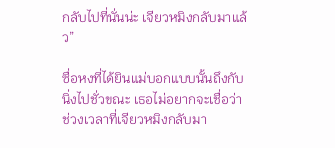กลับไปที่นั่นน่ะ เจียวหมิงกลับมาแล้ว”

ซื่อหงที่ได้ยินแม่บอกแบบนั้นถึงกับนิ่งไปชั่วขณะ เธอไม่อยากจะเชื่อว่าช่วงเวลาที่เจียวหมิงกลับมา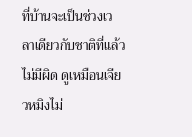ที่บ้านจะเป็นช่วงเวลาเดียวกับชาติที่แล้วไม่มีผิด ดูเหมือนเจียวหมิงไม่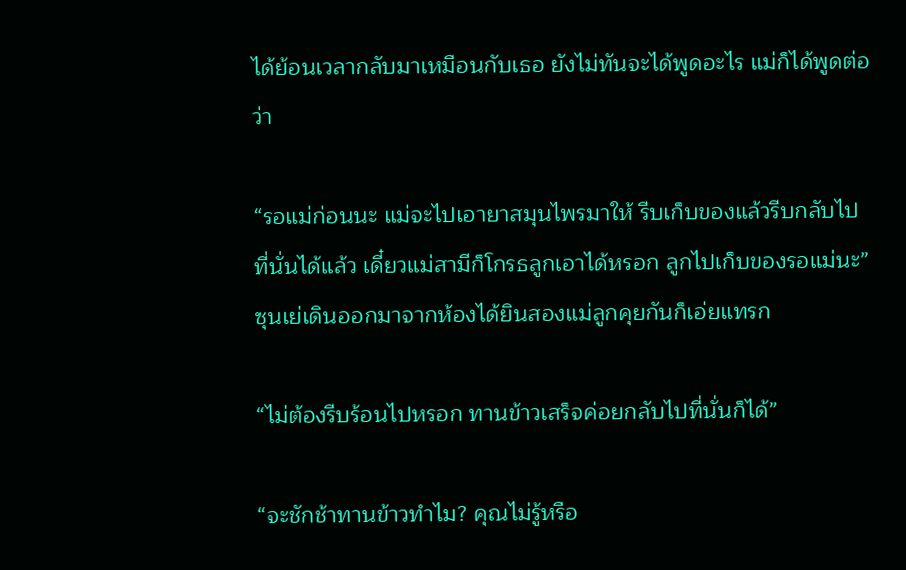ได้ย้อนเวลากลับมาเหมือนกับเธอ ยังไม่ทันจะได้พูดอะไร แม่ก็ได้พูดต่อว่า

“รอแม่ก่อนนะ แม่จะไปเอายาสมุนไพรมาให้ รีบเก็บของแล้วรีบกลับไปที่นั่นได้แล้ว เดี๋ยวแม่สามีก็โกรธลูกเอาได้หรอก ลูกไปเก็บของรอแม่นะ” ซุนเย่เดินออกมาจากห้องได้ยินสองแม่ลูกคุยกันก็เอ่ยแทรก

“ไม่ต้องรีบร้อนไปหรอก ทานข้าวเสร็จค่อยกลับไปที่นั่นก็ได้”

“จะชักช้าทานข้าวทำไม? คุณไม่รู้หรือ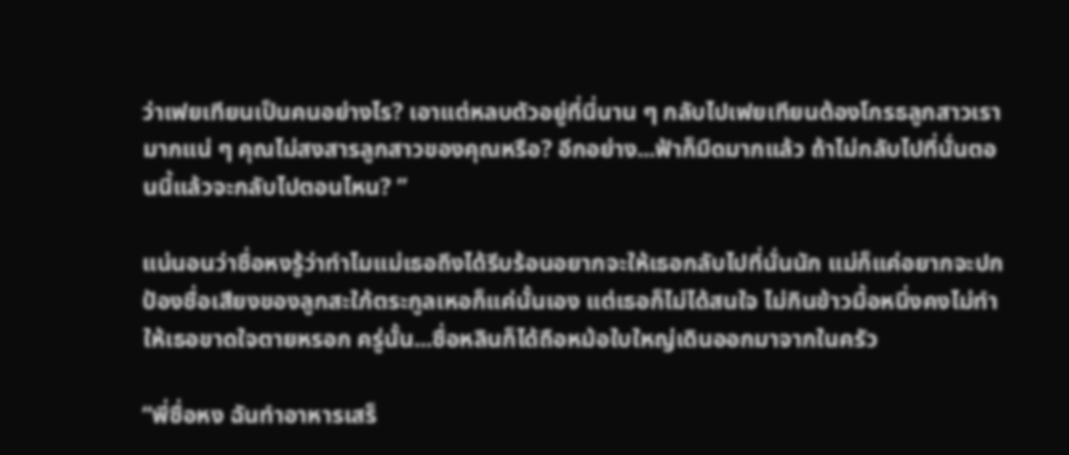ว่าเฟยเทียนเป็นคนอย่างไร? เอาแต่หลบตัวอยู่ที่นี่นาน ๆ กลับไปเฟยเทียนต้องโกรธลูกสาวเรามากแน่ ๆ คุณไม่สงสารลูกสาวของคุณหรือ? อีกอย่าง...ฟ้าก็มืดมากแล้ว ถ้าไม่กลับไปที่นั่นตอนนี้แล้วจะกลับไปตอนไหน? ”

แน่นอนว่าซื่อหงรู้ว่าทำไมแม่เธอถึงได้รีบร้อนอยากจะให้เธอกลับไปที่นั่นนัก แม่ก็แค่อยากจะปกป้องชื่อเสียงของลูกสะใภ้ตระกูลเหอก็แค่นั้นเอง แต่เธอก็ไม่ได้สนใจ ไม่กินข้าวมื้อหนึ่งคงไม่ทำให้เธอขาดใจตายหรอก ครู่นั้น...ซื่อหลินก็ได้ถือหม้อใบใหญ่เดินออกมาจากในครัว

“พี่ซื่อหง ฉันทำอาหารเสร็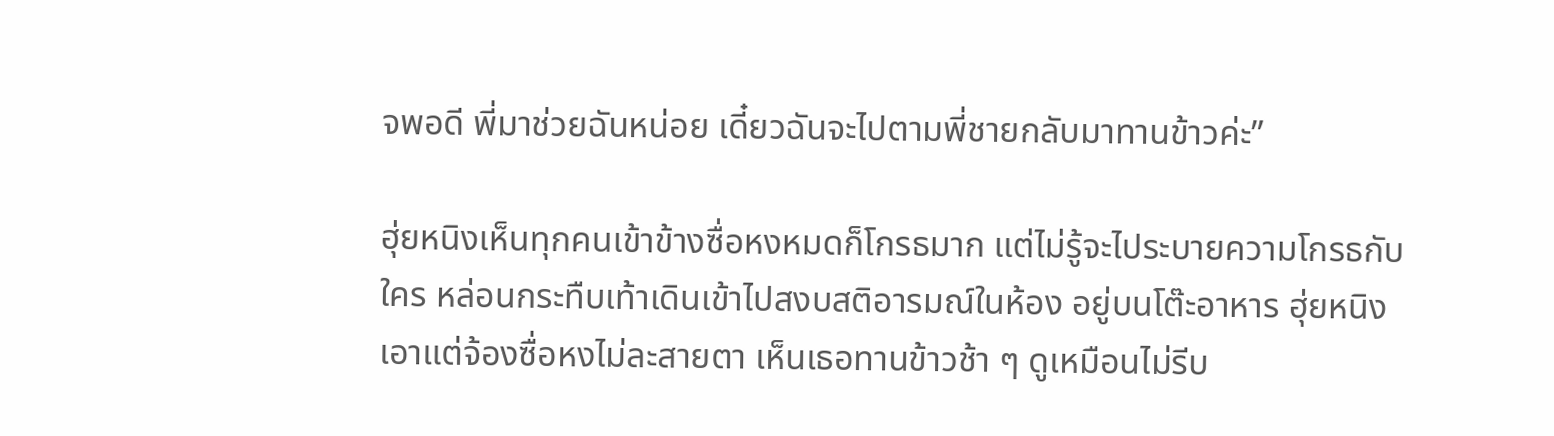จพอดี พี่มาช่วยฉันหน่อย เดี๋ยวฉันจะไปตามพี่ชายกลับมาทานข้าวค่ะ”

ฮุ่ยหนิงเห็นทุกคนเข้าข้างซื่อหงหมดก็โกรธมาก แต่ไม่รู้จะไประบายความโกรธกับใคร หล่อนกระทืบเท้าเดินเข้าไปสงบสติอารมณ์ในห้อง อยู่บนโต๊ะอาหาร ฮุ่ยหนิงเอาแต่จ้องซื่อหงไม่ละสายตา เห็นเธอทานข้าวช้า ๆ ดูเหมือนไม่รีบ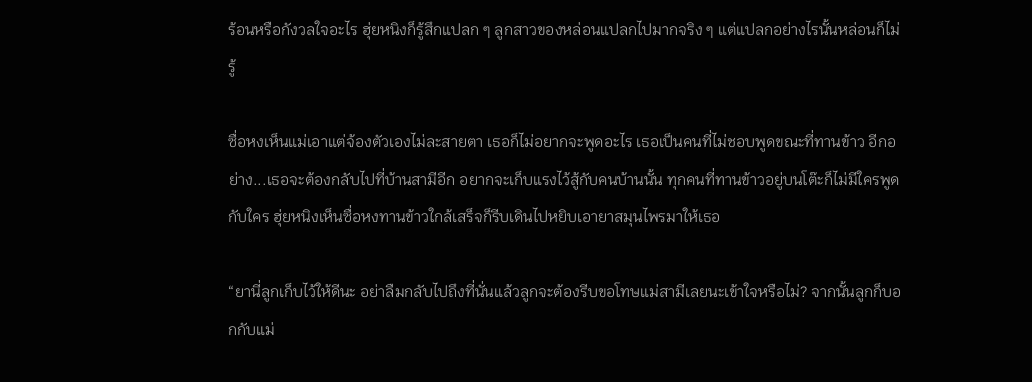ร้อนหรือกังวลใจอะไร ฮุ่ยหนิงก็รู้สึกแปลก ๆ ลูกสาวของหล่อนแปลกไปมากจริง ๆ แต่แปลกอย่างไรนั้นหล่อนก็ไม่รู้

ซื่อหงเห็นแม่เอาแต่จ้องตัวเองไม่ละสายตา เธอก็ไม่อยากจะพูดอะไร เธอเป็นคนที่ไม่ชอบพูดขณะที่ทานข้าว อีกอย่าง...เธอจะต้องกลับไปที่บ้านสามีอีก อยากจะเก็บแรงไว้สู้กับคนบ้านนั้น ทุกคนที่ทานข้าวอยู่บนโต๊ะก็ไม่มีใครพูดกับใคร ฮุ่ยหนิงเห็นซื่อหงทานข้าวใกล้เสร็จก็รีบเดินไปหยิบเอายาสมุนไพรมาให้เธอ

“ยานี่ลูกเก็บไว้ให้ดีนะ อย่าลืมกลับไปถึงที่นั่นแล้วลูกจะต้องรีบขอโทษแม่สามีเลยนะเข้าใจหรือไม่? จากนั้นลูกก็บอกกับแม่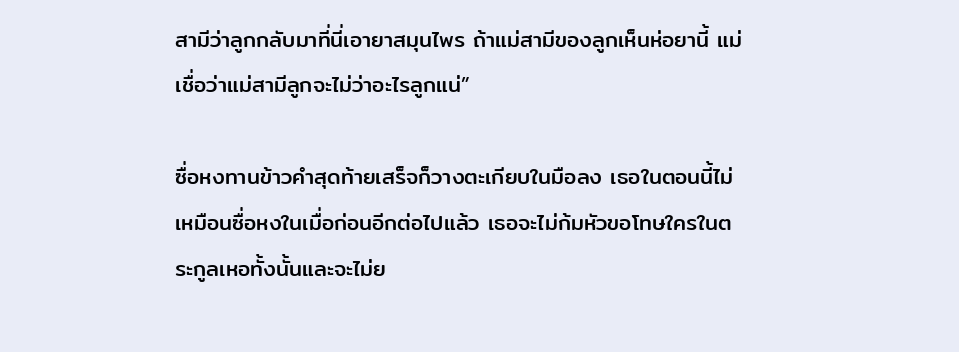สามีว่าลูกกลับมาที่นี่เอายาสมุนไพร ถ้าแม่สามีของลูกเห็นห่อยานี้ แม่เชื่อว่าแม่สามีลูกจะไม่ว่าอะไรลูกแน่”

ซื่อหงทานข้าวคำสุดท้ายเสร็จก็วางตะเกียบในมือลง เธอในตอนนี้ไม่เหมือนซื่อหงในเมื่อก่อนอีกต่อไปแล้ว เธอจะไม่ก้มหัวขอโทษใครในตระกูลเหอทั้งนั้นและจะไม่ย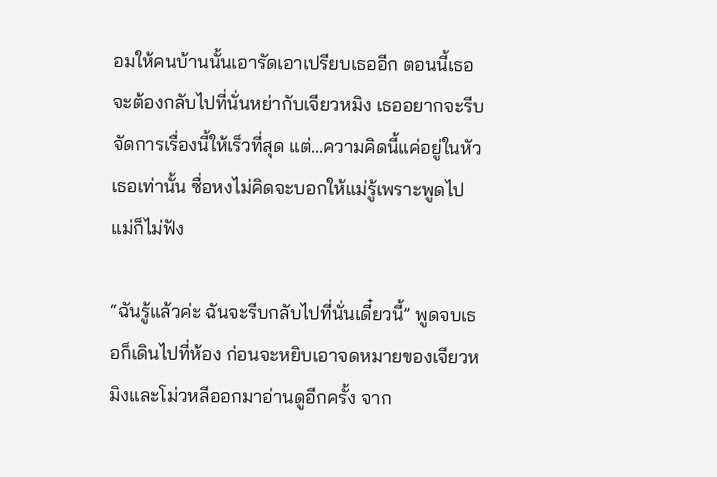อมให้คนบ้านนั้นเอารัดเอาเปรียบเธออีก ตอนนี้เธอจะต้องกลับไปที่นั่นหย่ากับเจียวหมิง เธออยากจะรีบจัดการเรื่องนี้ให้เร็วที่สุด แต่...ความคิดนี้แค่อยู่ในหัวเธอเท่านั้น ซื่อหงไม่คิดจะบอกให้แม่รู้เพราะพูดไปแม่ก็ไม่ฟัง

“ฉันรู้แล้วค่ะ ฉันจะรีบกลับไปที่นั่นเดี๋ยวนี้” พูดจบเธอก็เดินไปที่ห้อง ก่อนจะหยิบเอาจดหมายของเจียวหมิงและโม่วหลีออกมาอ่านดูอีกครั้ง จาก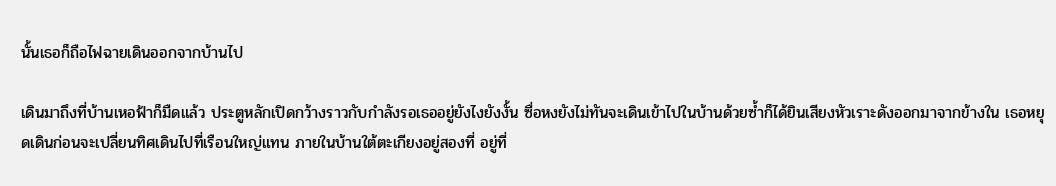นั้นเธอก็ถือไฟฉายเดินออกจากบ้านไป

เดินมาถึงที่บ้านเหอฟ้าก็มืดแล้ว ประตูหลักเปิดกว้างราวกับกำลังรอเธออยู่ยังไงยังงั้น ซื่อหงยังไม่ทันจะเดินเข้าไปในบ้านด้วยซ้ำก็ได้ยินเสียงหัวเราะดังออกมาจากข้างใน เธอหยุดเดินก่อนจะเปลี่ยนทิศเดินไปที่เรือนใหญ่แทน ภายในบ้านใต้ตะเกียงอยู่สองที่ อยู่ที่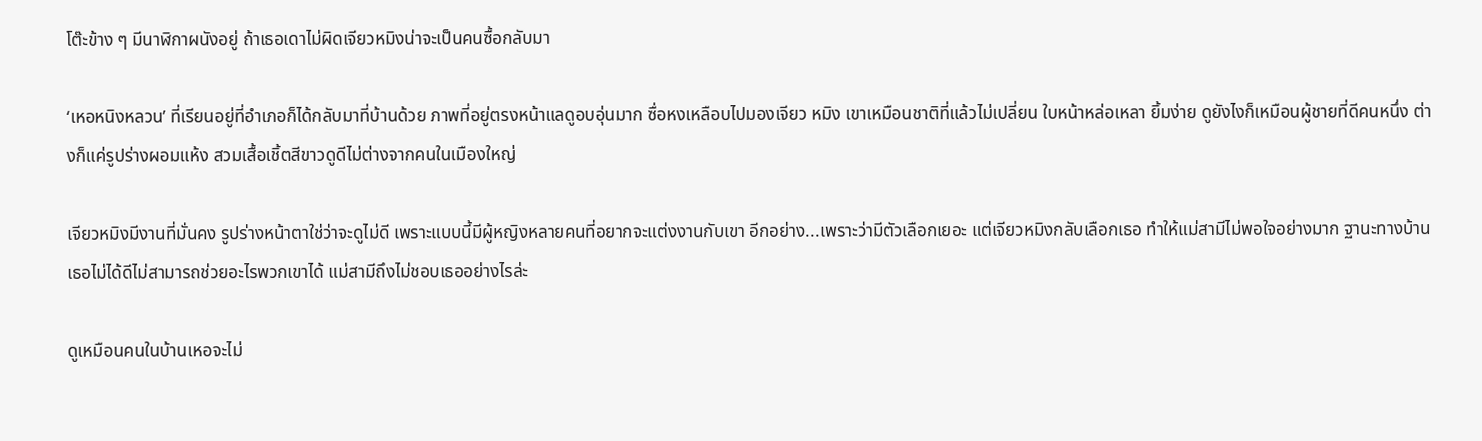โต๊ะข้าง ๆ มีนาฬิกาผนังอยู่ ถ้าเธอเดาไม่ผิดเจียวหมิงน่าจะเป็นคนซื้อกลับมา

‘เหอหนิงหลวน’ ที่เรียนอยู่ที่อำเภอก็ได้กลับมาที่บ้านด้วย ภาพที่อยู่ตรงหน้าแลดูอบอุ่นมาก ซื่อหงเหลือบไปมองเจียว หมิง เขาเหมือนชาติที่แล้วไม่เปลี่ยน ใบหน้าหล่อเหลา ยิ้มง่าย ดูยังไงก็เหมือนผู้ชายที่ดีคนหนึ่ง ต่างก็แค่รูปร่างผอมแห้ง สวมเสื้อเชิ้ตสีขาวดูดีไม่ต่างจากคนในเมืองใหญ่

เจียวหมิงมีงานที่มั่นคง รูปร่างหน้าตาใช่ว่าจะดูไม่ดี เพราะแบบนี้มีผู้หญิงหลายคนที่อยากจะแต่งงานกับเขา อีกอย่าง...เพราะว่ามีตัวเลือกเยอะ แต่เจียวหมิงกลับเลือกเธอ ทำให้แม่สามีไม่พอใจอย่างมาก ฐานะทางบ้านเธอไม่ได้ดีไม่สามารถช่วยอะไรพวกเขาได้ แม่สามีถึงไม่ชอบเธออย่างไรล่ะ

ดูเหมือนคนในบ้านเหอจะไม่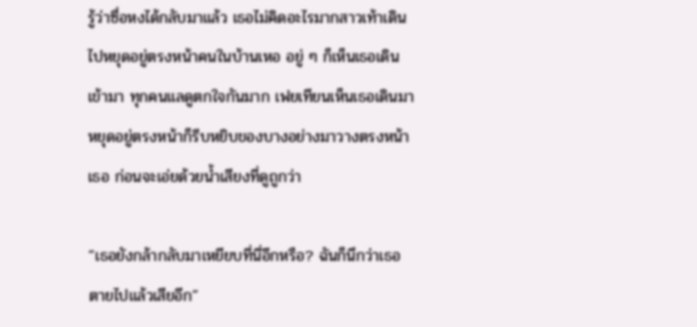รู้ว่าซื่อหงได้กลับมาแล้ว เธอไม่คิดอะไรมากสาวเท้าเดินไปหยุดอยู่ตรงหน้าคนในบ้านเหอ อยู่ ๆ ก็เห็นเธอเดินเข้ามา ทุกคนแลดูตกใจกันมาก เฟยเทียนเห็นเธอเดินมาหยุดอยู่ตรงหน้าก็รีบหยิบของบางอย่างมาวางตรงหน้าเธอ ก่อนจะเอ่ยด้วยน้ำเสียงที่ดูถูกว่า

“เธอยังกล้ากลับมาเหยียบที่นี่อีกหรือ? ฉันก็นึกว่าเธอตายไปแล้วเสียอีก”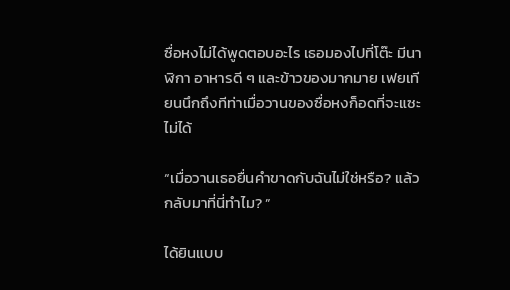ซื่อหงไม่ได้พูดตอบอะไร เธอมองไปที่โต๊ะ มีนาฬิกา อาหารดี ๆ และข้าวของมากมาย เฟยเทียนนึกถึงทีท่าเมื่อวานของซื่อหงก็อดที่จะแซะไม่ได้

“เมื่อวานเธอยื่นคำขาดกับฉันไม่ใช่หรือ? แล้วกลับมาที่นี่ทำไม? ”

ได้ยินแบบ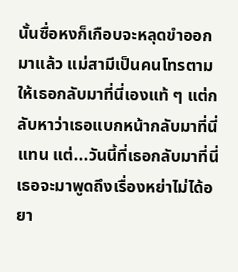นั้นซื่อหงก็เกือบจะหลุดขำออกมาแล้ว แม่สามีเป็นคนโทรตามให้เธอกลับมาที่นี่เองแท้ ๆ แต่กลับหาว่าเธอแบกหน้ากลับมาที่นี่แทน แต่...วันนี้ที่เธอกลับมาที่นี่เธอจะมาพูดถึงเรื่องหย่าไม่ได้อยา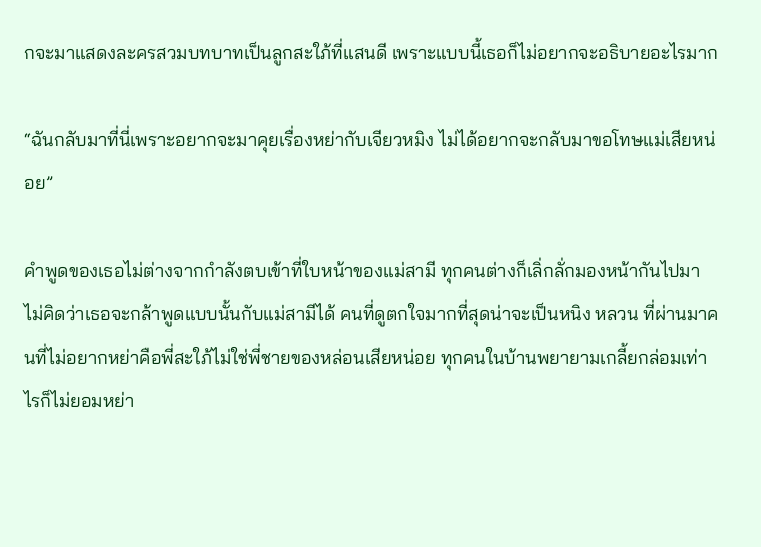กจะมาแสดงละครสวมบทบาทเป็นลูกสะใภ้ที่แสนดี เพราะแบบนี้เธอก็ไม่อยากจะอธิบายอะไรมาก

“ฉันกลับมาที่นี่เพราะอยากจะมาคุยเรื่องหย่ากับเจียวหมิง ไม่ได้อยากจะกลับมาขอโทษแม่เสียหน่อย”

คำพูดของเธอไม่ต่างจากกำลังตบเข้าที่ใบหน้าของแม่สามี ทุกคนต่างก็เลิ่กลั่กมองหน้ากันไปมา ไม่คิดว่าเธอจะกล้าพูดแบบนั้นกับแม่สามีได้ คนที่ดูตกใจมากที่สุดน่าจะเป็นหนิง หลวน ที่ผ่านมาคนที่ไม่อยากหย่าคือพี่สะใภ้ไม่ใช่พี่ชายของหล่อนเสียหน่อย ทุกคนในบ้านพยายามเกลี้ยกล่อมเท่าไรก็ไม่ยอมหย่า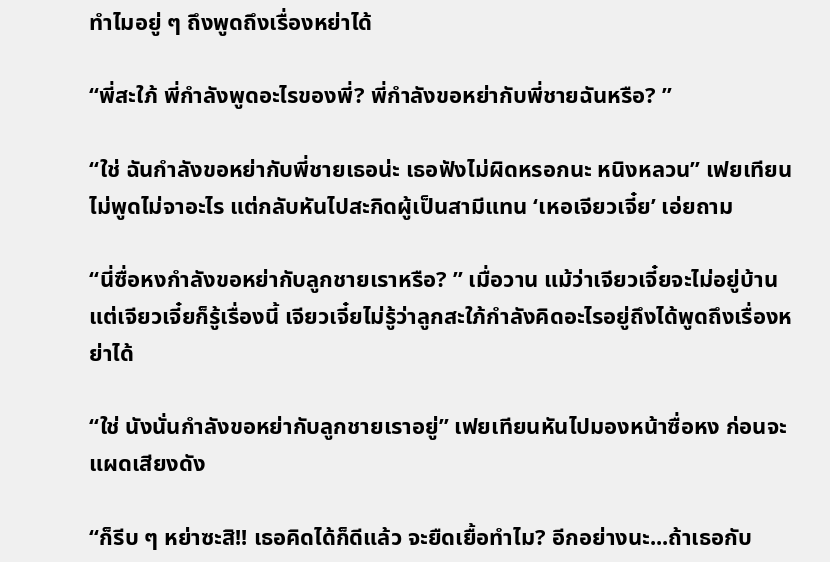ทำไมอยู่ ๆ ถึงพูดถึงเรื่องหย่าได้

“พี่สะใภ้ พี่กำลังพูดอะไรของพี่? พี่กำลังขอหย่ากับพี่ชายฉันหรือ? ”

“ใช่ ฉันกำลังขอหย่ากับพี่ชายเธอน่ะ เธอฟังไม่ผิดหรอกนะ หนิงหลวน” เฟยเทียนไม่พูดไม่จาอะไร แต่กลับหันไปสะกิดผู้เป็นสามีแทน ‘เหอเจียวเจี๋ย’ เอ่ยถาม

“นี่ซื่อหงกำลังขอหย่ากับลูกชายเราหรือ? ” เมื่อวาน แม้ว่าเจียวเจี๋ยจะไม่อยู่บ้าน แต่เจียวเจี๋ยก็รู้เรื่องนี้ เจียวเจี๋ยไม่รู้ว่าลูกสะใภ้กำลังคิดอะไรอยู่ถึงได้พูดถึงเรื่องหย่าได้

“ใช่ นังนั่นกำลังขอหย่ากับลูกชายเราอยู่” เฟยเทียนหันไปมองหน้าซื่อหง ก่อนจะแผดเสียงดัง

“ก็รีบ ๆ หย่าซะสิ!! เธอคิดได้ก็ดีแล้ว จะยืดเยื้อทำไม? อีกอย่างนะ...ถ้าเธอกับ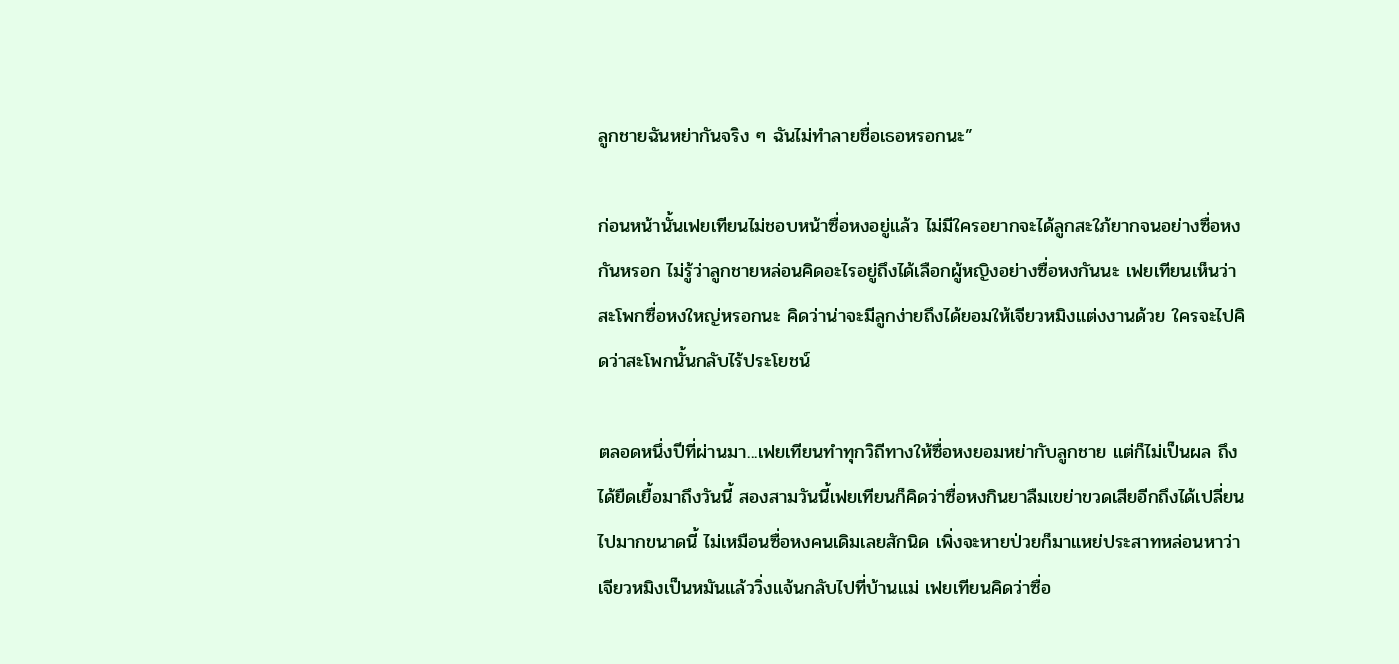ลูกชายฉันหย่ากันจริง ๆ ฉันไม่ทำลายชื่อเธอหรอกนะ”

ก่อนหน้านั้นเฟยเทียนไม่ชอบหน้าซื่อหงอยู่แล้ว ไม่มีใครอยากจะได้ลูกสะใภ้ยากจนอย่างซื่อหงกันหรอก ไม่รู้ว่าลูกชายหล่อนคิดอะไรอยู่ถึงได้เลือกผู้หญิงอย่างซื่อหงกันนะ เฟยเทียนเห็นว่าสะโพกซื่อหงใหญ่หรอกนะ คิดว่าน่าจะมีลูกง่ายถึงได้ยอมให้เจียวหมิงแต่งงานด้วย ใครจะไปคิดว่าสะโพกนั้นกลับไร้ประโยชน์

ตลอดหนึ่งปีที่ผ่านมา...เฟยเทียนทำทุกวิถีทางให้ซื่อหงยอมหย่ากับลูกชาย แต่ก็ไม่เป็นผล ถึงได้ยืดเยื้อมาถึงวันนี้ สองสามวันนี้เฟยเทียนก็คิดว่าซื่อหงกินยาลืมเขย่าขวดเสียอีกถึงได้เปลี่ยนไปมากขนาดนี้ ไม่เหมือนซื่อหงคนเดิมเลยสักนิด เพิ่งจะหายป่วยก็มาแหย่ประสาทหล่อนหาว่าเจียวหมิงเป็นหมันแล้ววิ่งแจ้นกลับไปที่บ้านแม่ เฟยเทียนคิดว่าซื่อ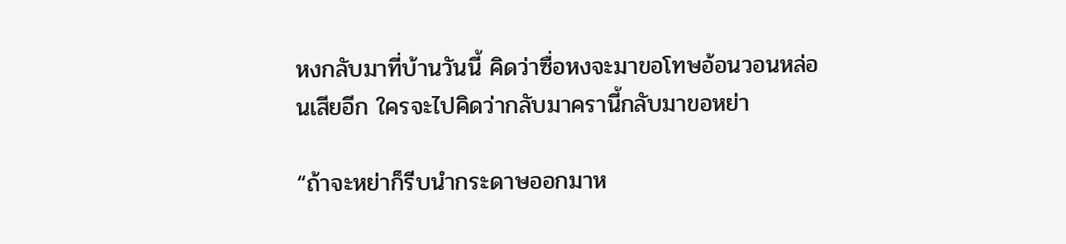หงกลับมาที่บ้านวันนี้ คิดว่าซื่อหงจะมาขอโทษอ้อนวอนหล่อนเสียอีก ใครจะไปคิดว่ากลับมาครานี้กลับมาขอหย่า

“ถ้าจะหย่าก็รีบนำกระดาษออกมาห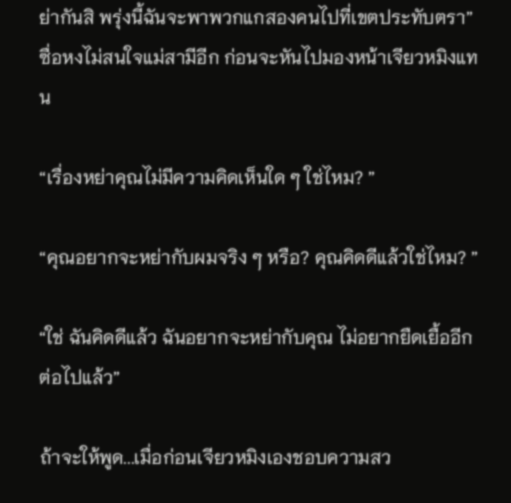ย่ากันสิ พรุ่งนี้ฉันจะพาพวกแกสองคนไปที่เขตประทับตรา” ซื่อหงไม่สนใจแม่สามีอีก ก่อนจะหันไปมองหน้าเจียวหมิงแทน

“เรื่องหย่าคุณไม่มีความคิดเห็นใด ๆ ใช่ไหม? ”

“คุณอยากจะหย่ากับผมจริง ๆ หรือ? คุณคิดดีแล้วใช่ไหม? ”

“ใช่ ฉันคิดดีแล้ว ฉันอยากจะหย่ากับคุณ ไม่อยากยืดเยื้ออีกต่อไปแล้ว”

ถ้าจะให้พูด...เมื่อก่อนเจียวหมิงเองชอบความสว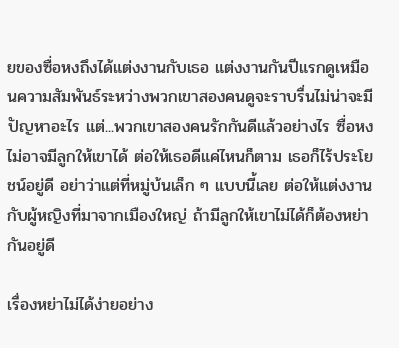ยของซื่อหงถึงได้แต่งงานกับเธอ แต่งงานกันปีแรกดูเหมือนความสัมพันธ์ระหว่างพวกเขาสองคนดูจะราบรื่นไม่น่าจะมีปัญหาอะไร แต่...พวกเขาสองคนรักกันดีแล้วอย่างไร ซื่อหงไม่อาจมีลูกให้เขาได้ ต่อให้เธอดีแค่ไหนก็ตาม เธอก็ไร้ประโยชน์อยู่ดี อย่าว่าแต่ที่หมู่บ้นเล็ก ๆ แบบนี้เลย ต่อให้แต่งงานกับผู้หญิงที่มาจากเมืองใหญ่ ถ้ามีลูกให้เขาไม่ได้ก็ต้องหย่ากันอยู่ดี

เรื่องหย่าไม่ได้ง่ายอย่าง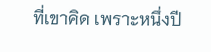ที่เขาคิด เพราะหนึ่งปี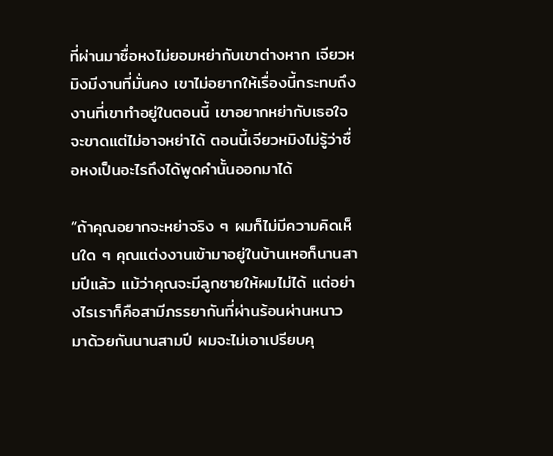ที่ผ่านมาซื่อหงไม่ยอมหย่ากับเขาต่างหาก เจียวหมิงมีงานที่มั่นคง เขาไม่อยากให้เรื่องนี้กระทบถึงงานที่เขาทำอยู่ในตอนนี้ เขาอยากหย่ากับเธอใจจะขาดแต่ไม่อาจหย่าได้ ตอนนี้เจียวหมิงไม่รู้ว่าซื่อหงเป็นอะไรถึงได้พูดคำนั้นออกมาได้

“ถ้าคุณอยากจะหย่าจริง ๆ ผมก็ไม่มีความคิดเห็นใด ๆ คุณแต่งงานเข้ามาอยู่ในบ้านเหอก็นานสามปีแล้ว แม้ว่าคุณจะมีลูกชายให้ผมไม่ได้ แต่อย่างไรเราก็คือสามีภรรยากันที่ผ่านร้อนผ่านหนาวมาด้วยกันนานสามปี ผมจะไม่เอาเปรียบคุ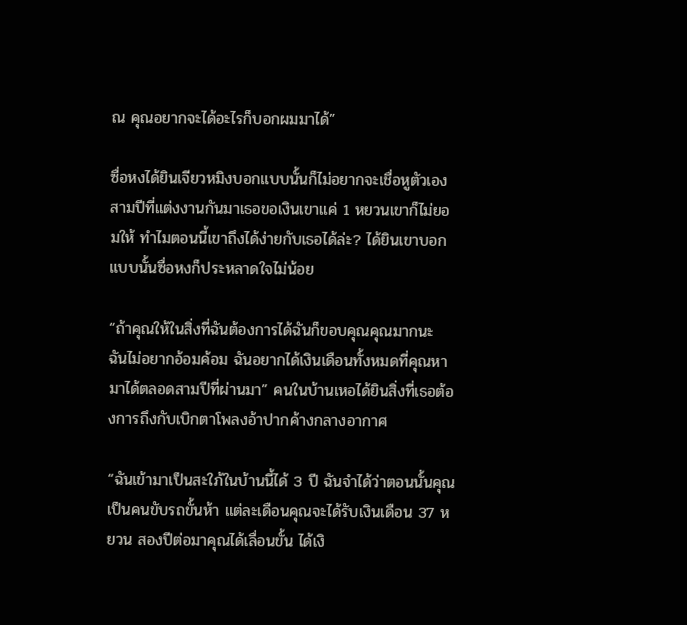ณ คุณอยากจะได้อะไรก็บอกผมมาได้”

ซื่อหงได้ยินเจียวหมิงบอกแบบนั้นก็ไม่อยากจะเชื่อหูตัวเอง สามปีที่แต่งงานกันมาเธอขอเงินเขาแค่ 1 หยวนเขาก็ไม่ยอมให้ ทำไมตอนนี้เขาถึงได้ง่ายกับเธอได้ล่ะ? ได้ยินเขาบอกแบบนั้นซื่อหงก็ประหลาดใจไม่น้อย

“ถ้าคุณให้ในสิ่งที่ฉันต้องการได้ฉันก็ขอบคุณคุณมากนะ ฉันไม่อยากอ้อมค้อม ฉันอยากได้เงินเดือนทั้งหมดที่คุณหามาได้ตลอดสามปีที่ผ่านมา” คนในบ้านเหอได้ยินสิ่งที่เธอต้องการถึงกับเบิกตาโพลงอ้าปากค้างกลางอากาศ

“ฉันเข้ามาเป็นสะใภ้ในบ้านนี้ได้ 3 ปี ฉันจำได้ว่าตอนนั้นคุณเป็นคนขับรถขั้นห้า แต่ละเดือนคุณจะได้รับเงินเดือน 37 หยวน สองปีต่อมาคุณได้เลื่อนขั้น ได้เงิ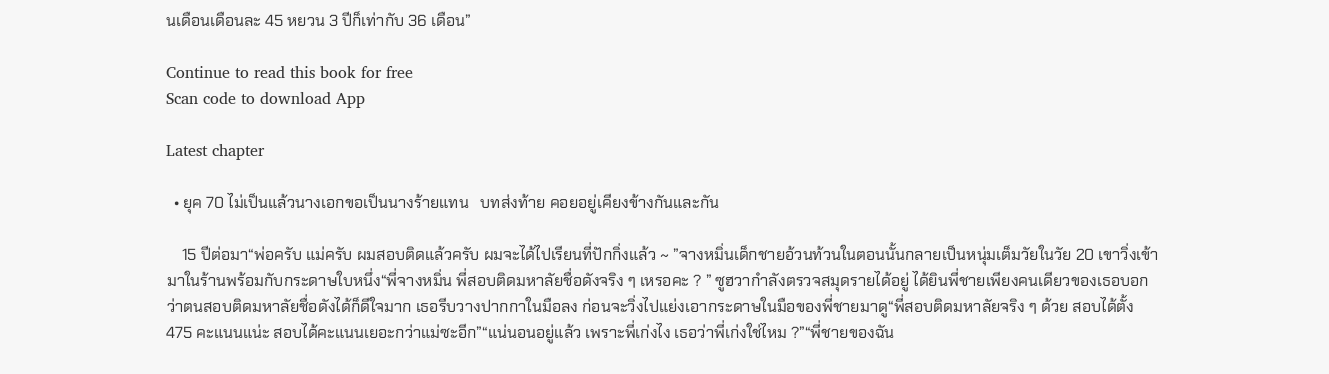นเดือนเดือนละ 45 หยวน 3 ปีก็เท่ากับ 36 เดือน”

Continue to read this book for free
Scan code to download App

Latest chapter

  • ยุค 70 ไม่เป็นแล้วนางเอกขอเป็นนางร้ายแทน   บทส่งท้าย คอยอยู่เคียงข้างกันและกัน

    15 ปีต่อมา“พ่อครับ แม่ครับ ผมสอบติดแล้วครับ ผมจะได้ไปเรียนที่ปักกิ่งแล้ว ~ ”จางหมิ่นเด็กชายอ้วนท้วนในตอนนั้นกลายเป็นหนุ่มเต็มวัยในวัย 20 เขาวิ่งเข้ามาในร้านพร้อมกับกระดาษใบหนึ่ง“พี่จางหมิ่น พี่สอบติดมหาลัยชื่อดังจริง ๆ เหรอคะ ? ” ซูฮวากำลังตรวจสมุดรายได้อยู่ ได้ยินพี่ชายเพียงคนเดียวของเธอบอกว่าตนสอบติดมหาลัยชื่อดังได้ก็ดีใจมาก เธอรีบวางปากกาในมือลง ก่อนจะวิ่งไปแย่งเอากระดาษในมือของพี่ชายมาดู“พี่สอบติดมหาลัยจริง ๆ ด้วย สอบได้ตั้ง 475 คะแนนแน่ะ สอบได้คะแนนเยอะกว่าแม่ซะอีก”“แน่นอนอยู่แล้ว เพราะพี่เก่งไง เธอว่าพี่เก่งใช่ไหม ?”“พี่ชายของฉัน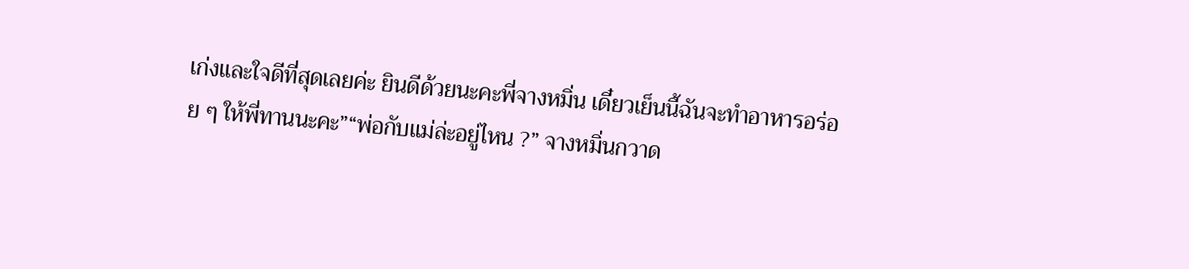เก่งและใจดีที่สุดเลยค่ะ ยินดีด้วยนะคะพี่จางหมิ่น เดี๋ยวเย็นนี้ฉันจะทำอาหารอร่อย ๆ ให้พี่ทานนะคะ”“พ่อกับแม่ล่ะอยู่ไหน ?” จางหมิ่นกวาด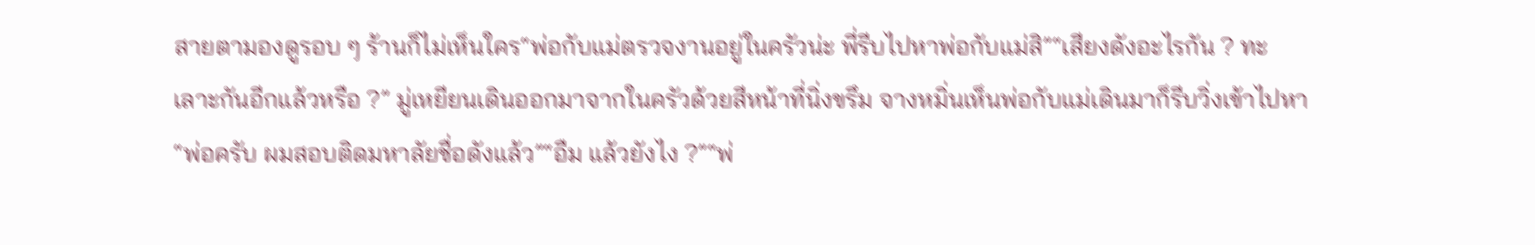สายตามองดูรอบ ๆ ร้านก็ไม่เห็นใคร“พ่อกับแม่ตรวจงานอยู่ในครัวน่ะ พี่รีบไปหาพ่อกับแม่สิ”“เสียงดังอะไรกัน ? ทะเลาะกันอีกแล้วหรือ ?” มู่เหยียนเดินออกมาจากในครัวด้วยสีหน้าที่นิ่งขรึม จางหมิ่นเห็นพ่อกับแม่เดินมาก็รีบวิ่งเข้าไปหา“พ่อครับ ผมสอบติดมหาลัยชื่อดังแล้ว”“อืม แล้วยังไง ?”“พ่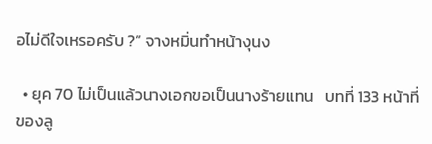อไม่ดีใจเหรอครับ ?” จางหมิ่นทำหน้างุนง

  • ยุค 70 ไม่เป็นแล้วนางเอกขอเป็นนางร้ายแทน   บทที่ 133 หน้าที่ของลู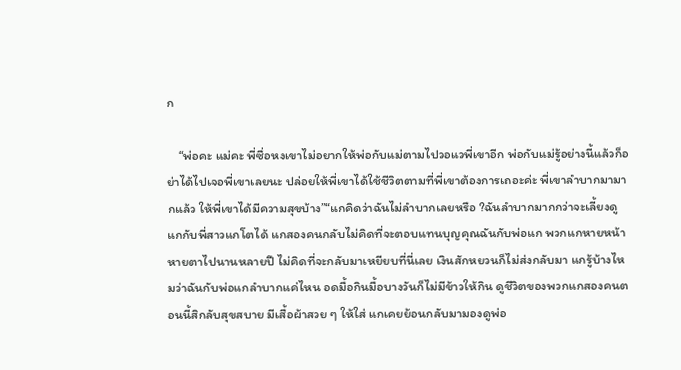ก

    “พ่อคะ แม่คะ พี่ซื่อหงเขาไม่อยากให้พ่อกับแม่ตามไปวอแวพี่เขาอีก พ่อกับแม่รู้อย่างนี้แล้วก็อย่าได้ไปเจอพี่เขาเลยนะ ปล่อยให้พี่เขาได้ใช้ชีวิตตามที่พี่เขาต้องการเถอะค่ะ พี่เขาลำบากมามากแล้ว ให้พี่เขาได้มีความสุขบ้าง”“แกคิดว่าฉันไม่ลำบากเลยหรือ ?ฉันลำบากมากกว่าจะเลี้ยงดูแกกับพี่สาวแกโตได้ แกสองคนกลับไม่คิดที่จะตอบแทนบุญคุณฉันกับพ่อแก พวกแกหายหน้าหายตาไปนานหลายปี ไม่คิดที่จะกลับมาเหยียบที่นี่เลย เงินสักหยวนก็ไม่ส่งกลับมา แกรู้บ้างไหมว่าฉันกับพ่อแกลำบากแค่ไหน อดมื้อกินมื้อบางวันก็ไม่มีข้าวให้กิน ดูชีวิตของพวกแกสองคนตอนนี้สิกลับสุขสบาย มีเสื้อผ้าสวย ๆ ให้ใส่ แกเคยย้อนกลับมามองดูพ่อ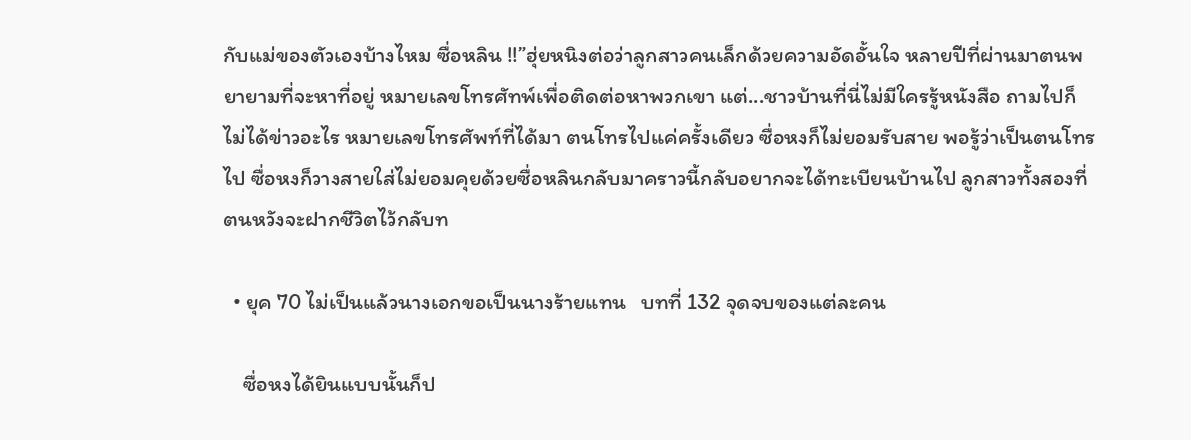กับแม่ของตัวเองบ้างไหม ซื่อหลิน !!”ฮุ่ยหนิงต่อว่าลูกสาวคนเล็กด้วยความอัดอั้นใจ หลายปีที่ผ่านมาตนพยายามที่จะหาที่อยู่ หมายเลขโทรศัทพ์เพื่อติดต่อหาพวกเขา แต่...ชาวบ้านที่นี่ไม่มีใครรู้หนังสือ ถามไปก็ไม่ได้ข่าวอะไร หมายเลขโทรศัพท์ที่ได้มา ตนโทรไปแค่ครั้งเดียว ซื่อหงก็ไม่ยอมรับสาย พอรู้ว่าเป็นตนโทรไป ซื่อหงก็วางสายใส่ไม่ยอมคุยด้วยซื่อหลินกลับมาคราวนี้กลับอยากจะได้ทะเบียนบ้านไป ลูกสาวทั้งสองที่ตนหวังจะฝากชีวิตไว้กลับท

  • ยุค 70 ไม่เป็นแล้วนางเอกขอเป็นนางร้ายแทน   บทที่ 132 จุดจบของแต่ละคน

    ซื่อหงได้ยินแบบนั้นก็ป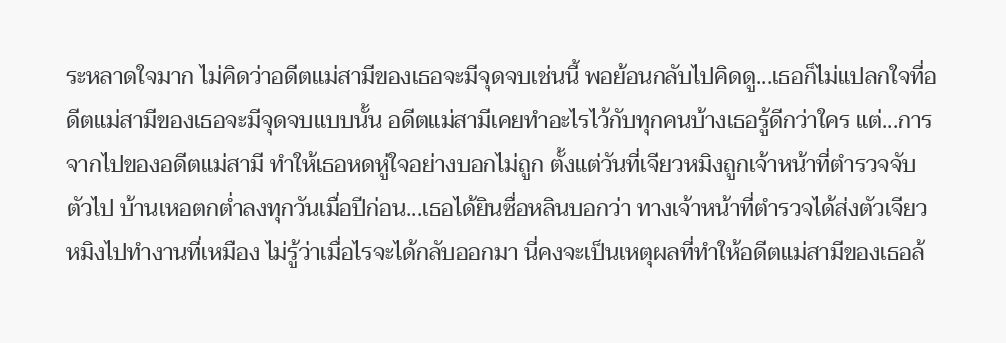ระหลาดใจมาก ไม่คิดว่าอดีตแม่สามีของเธอจะมีจุดจบเช่นนี้ พอย้อนกลับไปคิดดู...เธอก็ไม่แปลกใจที่อดีตแม่สามีของเธอจะมีจุดจบแบบนั้น อดีตแม่สามีเคยทำอะไรไว้กับทุกคนบ้างเธอรู้ดีกว่าใคร แต่...การจากไปของอดีตแม่สามี ทำให้เธอหดหู่ใจอย่างบอกไม่ถูก ตั้งแต่วันที่เจียวหมิงถูกเจ้าหน้าที่ตำรวจจับตัวไป บ้านเหอตกต่ำลงทุกวันเมื่อปีก่อน...เธอได้ยินซื่อหลินบอกว่า ทางเจ้าหน้าที่ตำรวจได้ส่งตัวเจียวหมิงไปทำงานที่เหมือง ไม่รู้ว่าเมื่อไรจะได้กลับออกมา นี่คงจะเป็นเหตุผลที่ทำให้อดีตแม่สามีของเธอล้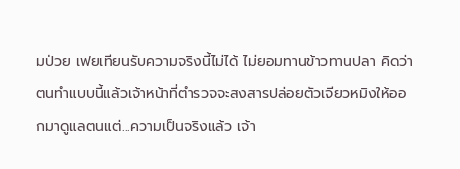มป่วย เฟยเทียนรับความจริงนี้ไม่ได้ ไม่ยอมทานข้าวทานปลา คิดว่าตนทำแบบนี้แล้วเจ้าหน้าที่ตำรวจจะสงสารปล่อยตัวเจียวหมิงให้ออกมาดูแลตนแต่...ความเป็นจริงแล้ว เจ้า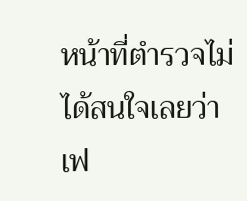หน้าที่ตำรวจไม่ได้สนใจเลยว่าเฟ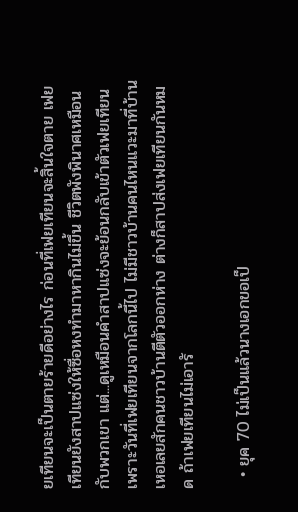ยเทียนจะเป็นตายร้ายดีอย่างไร ก่อนที่เฟยเทียนจะสิ้นใจตาย เฟยเทียนยังสาปแซ่งให้ซื่อหงทำมาหากินไม่ขึ้น ชีวิตพังพินาศเหมือนกับพวกเขา แต่...ดูเหมือนคำสาปแซ่งจะย้อนกลับเข้าตัวเฟยเทียน เพราะวันที่เฟยเทียนจากโลกนี้ไป ไม่มีชาวบ้านคนไหนแวะมาที่บ้านเหอเลยสักคนชาวบ้านตีตัวออกห่าง ต่างก็สาปส่งเฟยเทียนกันหมด ถ้าเฟยเทียนไม่เอารั

  • ยุค 70 ไม่เป็นแล้วนางเอกขอเป็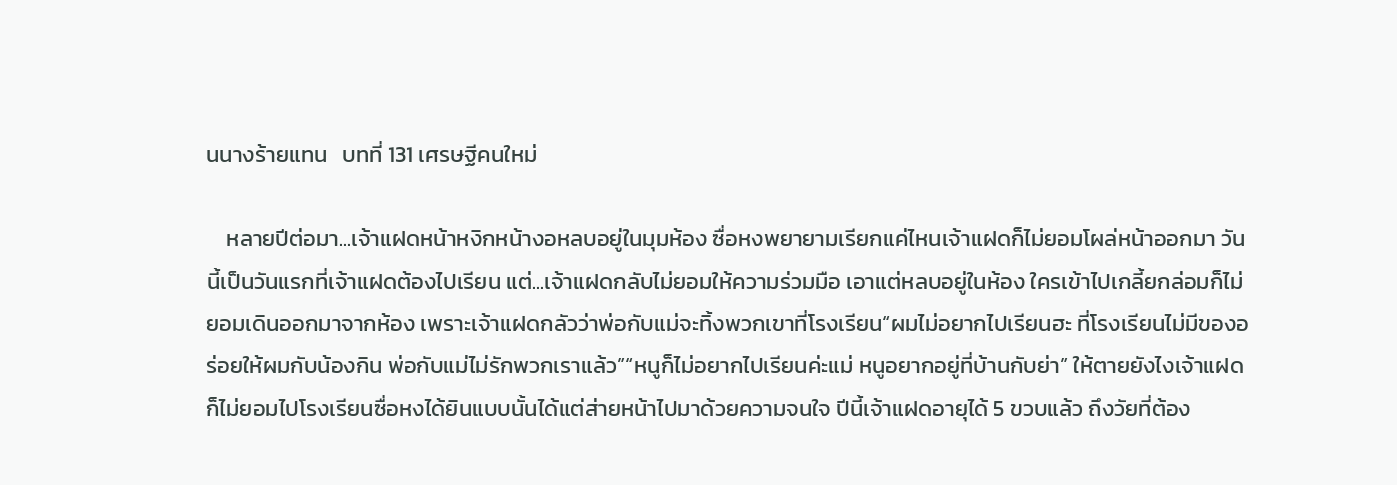นนางร้ายแทน   บทที่ 131 เศรษฐีคนใหม่

    หลายปีต่อมา...เจ้าแฝดหน้าหงิกหน้างอหลบอยู่ในมุมห้อง ซื่อหงพยายามเรียกแค่ไหนเจ้าแฝดก็ไม่ยอมโผล่หน้าออกมา วันนี้เป็นวันแรกที่เจ้าแฝดต้องไปเรียน แต่...เจ้าแฝดกลับไม่ยอมให้ความร่วมมือ เอาแต่หลบอยู่ในห้อง ใครเข้าไปเกลี้ยกล่อมก็ไม่ยอมเดินออกมาจากห้อง เพราะเจ้าแฝดกลัวว่าพ่อกับแม่จะทิ้งพวกเขาที่โรงเรียน“ผมไม่อยากไปเรียนฮะ ที่โรงเรียนไม่มีของอร่อยให้ผมกับน้องกิน พ่อกับแม่ไม่รักพวกเราแล้ว”“หนูก็ไม่อยากไปเรียนค่ะแม่ หนูอยากอยู่ที่บ้านกับย่า” ให้ตายยังไงเจ้าแฝดก็ไม่ยอมไปโรงเรียนซื่อหงได้ยินแบบนั้นได้แต่ส่ายหน้าไปมาด้วยความจนใจ ปีนี้เจ้าแฝดอายุได้ 5 ขวบแล้ว ถึงวัยที่ต้อง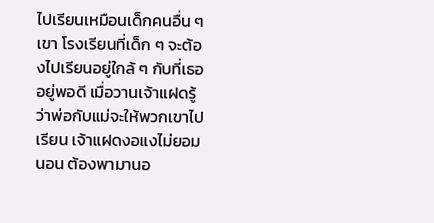ไปเรียนเหมือนเด็กคนอื่น ๆ เขา โรงเรียนที่เด็ก ๆ จะต้องไปเรียนอยู่ใกล้ ๆ กับที่เธออยู่พอดี เมื่อวานเจ้าแฝดรู้ว่าพ่อกับแม่จะให้พวกเขาไปเรียน เจ้าแฝดงอแงไม่ยอมนอน ต้องพามานอ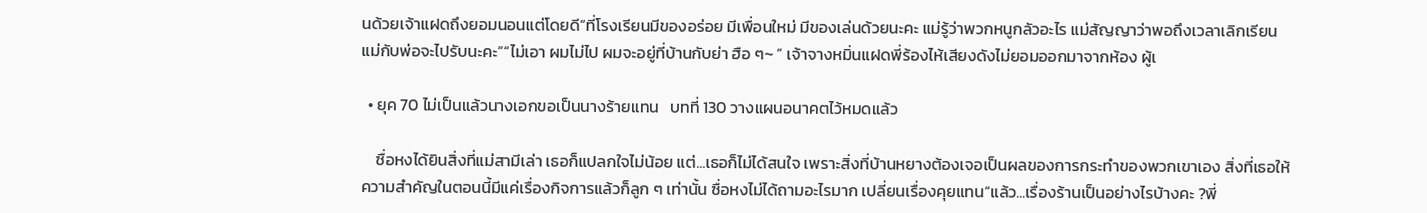นด้วยเจ้าแฝดถึงยอมนอนแต่โดยดี“ที่โรงเรียนมีของอร่อย มีเพื่อนใหม่ มีของเล่นด้วยนะคะ แม่รู้ว่าพวกหนูกลัวอะไร แม่สัญญาว่าพอถึงเวลาเลิกเรียนแม่กับพ่อจะไปรับนะคะ”“ไม่เอา ผมไม่ไป ผมจะอยู่ที่บ้านกับย่า ฮือ ๆ~ ” เจ้าจางหมิ่นแฝดพี่ร้องไห้เสียงดังไม่ยอมออกมาจากห้อง ผู้เ

  • ยุค 70 ไม่เป็นแล้วนางเอกขอเป็นนางร้ายแทน   บทที่ 130 วางแผนอนาคตไว้หมดแล้ว

    ซื่อหงได้ยินสิ่งที่แม่สามีเล่า เธอก็แปลกใจไม่น้อย แต่...เธอก็ไม่ได้สนใจ เพราะสิ่งที่บ้านหยางต้องเจอเป็นผลของการกระทำของพวกเขาเอง สิ่งที่เธอให้ความสำคัญในตอนนี้มีแค่เรื่องกิจการแล้วก็ลูก ๆ เท่านั้น ซื่อหงไม่ได้ถามอะไรมาก เปลี่ยนเรื่องคุยแทน“แล้ว...เรื่องร้านเป็นอย่างไรบ้างคะ ?พี่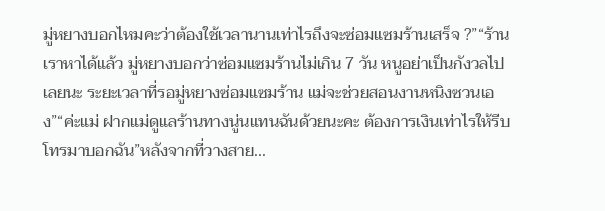มู่หยางบอกไหมคะว่าต้องใช้เวลานานเท่าไรถึงจะซ่อมแซมร้านเสร็จ ?”“ร้านเราหาได้แล้ว มู่หยางบอกว่าซ่อมแซมร้านไม่เกิน 7 วัน หนูอย่าเป็นกังวลไปเลยนะ ระยะเวลาที่รอมู่หยางซ่อมแซมร้าน แม่จะช่วยสอนงานหนิงซวนเอง”“ค่ะแม่ ฝากแม่ดูแลร้านทางนู่นแทนฉันด้วยนะคะ ต้องการเงินเท่าไรให้รีบโทรมาบอกฉัน”หลังจากที่วางสาย...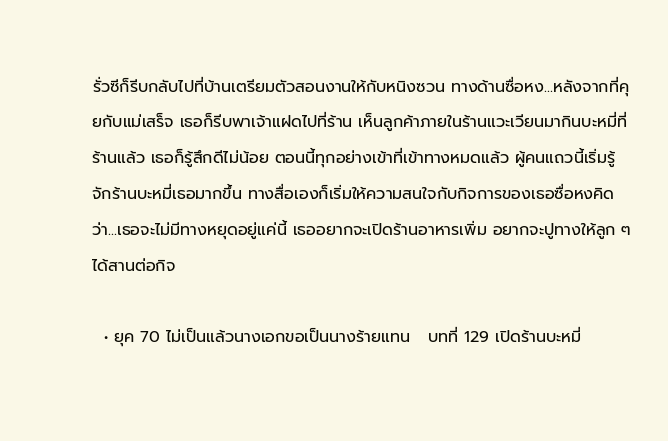รั่วซีก็รีบกลับไปที่บ้านเตรียมตัวสอนงานให้กับหนิงซวน ทางด้านซื่อหง...หลังจากที่คุยกับแม่เสร็จ เธอก็รีบพาเจ้าแฝดไปที่ร้าน เห็นลูกค้าภายในร้านแวะเวียนมากินบะหมี่ที่ร้านแล้ว เธอก็รู้สึกดีไม่น้อย ตอนนี้ทุกอย่างเข้าที่เข้าทางหมดแล้ว ผู้คนแถวนี้เริ่มรู้จักร้านบะหมี่เธอมากขึ้น ทางสื่อเองก็เริ่มให้ความสนใจกับกิจการของเธอซื่อหงคิดว่า...เธอจะไม่มีทางหยุดอยู่แค่นี้ เธออยากจะเปิดร้านอาหารเพิ่ม อยากจะปูทางให้ลูก ๆ ได้สานต่อกิจ

  • ยุค 70 ไม่เป็นแล้วนางเอกขอเป็นนางร้ายแทน   บทที่ 129 เปิดร้านบะหมี่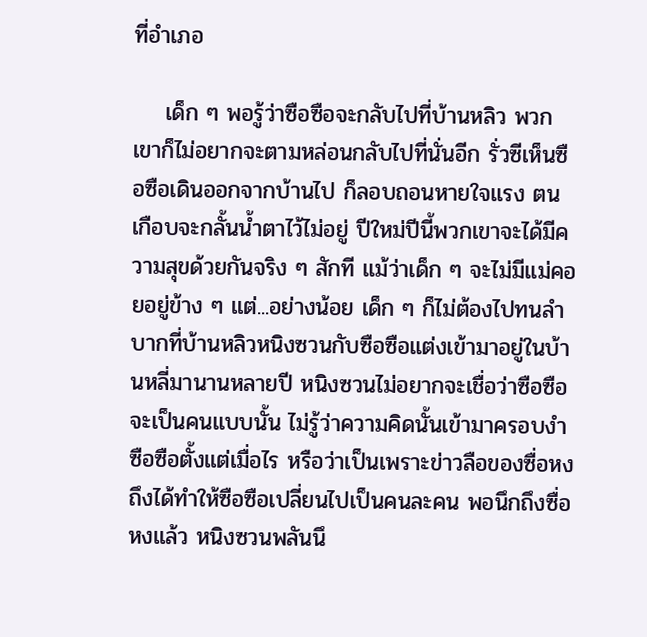ที่อำเภอ

    เด็ก ๆ พอรู้ว่าซือซือจะกลับไปที่บ้านหลิว พวกเขาก็ไม่อยากจะตามหล่อนกลับไปที่นั่นอีก รั่วซีเห็นซือซือเดินออกจากบ้านไป ก็ลอบถอนหายใจแรง ตนเกือบจะกลั้นน้ำตาไว้ไม่อยู่ ปีใหม่ปีนี้พวกเขาจะได้มีความสุขด้วยกันจริง ๆ สักที แม้ว่าเด็ก ๆ จะไม่มีแม่คอยอยู่ข้าง ๆ แต่...อย่างน้อย เด็ก ๆ ก็ไม่ต้องไปทนลำบากที่บ้านหลิวหนิงซวนกับซือซือแต่งเข้ามาอยู่ในบ้านหลี่มานานหลายปี หนิงซวนไม่อยากจะเชื่อว่าซือซือจะเป็นคนแบบนั้น ไม่รู้ว่าความคิดนั้นเข้ามาครอบงำซือซือตั้งแต่เมื่อไร หรือว่าเป็นเพราะข่าวลือของซื่อหง ถึงได้ทำให้ซือซือเปลี่ยนไปเป็นคนละคน พอนึกถึงซื่อหงแล้ว หนิงซวนพลันนึ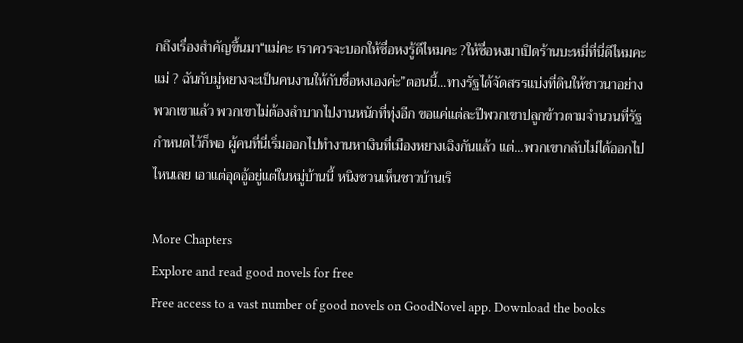กถึงเรื่องสำคัญขึ้นมา“แม่คะ เราควรจะบอกให้ซื่อหงรู้ดีไหมคะ ?ให้ซื่อหงมาเปิดร้านบะหมี่ที่นี่ดีไหมคะแม่ ? ฉันกับมู่หยางจะเป็นคนงานให้กับซื่อหงเองค่ะ”ตอนนี้...ทางรัฐได้จัดสรรแบ่งที่ดินให้ชาวนาอย่างพวกเขาแล้ว พวกเขาไม่ต้องลำบากไปงานหนักที่ทุ่งอีก ขอแค่แต่ละปีพวกเขาปลูกข้าวตามจำนวนที่รัฐกำหนดไว้ก็พอ ผู้คนที่นี่เริ่มออกไปทำงานหาเงินที่เมืองหยางเฉิงกันแล้ว แต่...พวกเขากลับไม่ได้ออกไปไหนเลย เอาแต่อุดอู้อยู่แต่ในหมู่บ้านนี้ หนิงซวนเห็นชาวบ้านเริ

More Chapters
Explore and read good novels for free
Free access to a vast number of good novels on GoodNovel app. Download the books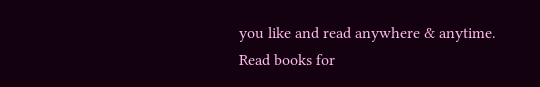you like and read anywhere & anytime.
Read books for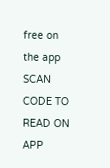free on the app
SCAN CODE TO READ ON APP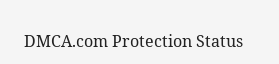DMCA.com Protection Status